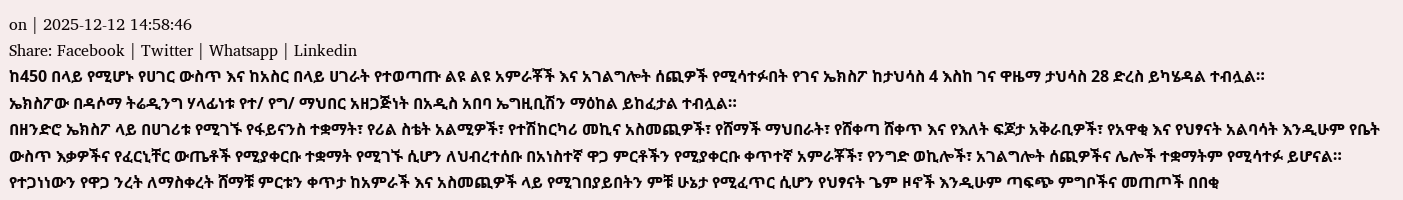on | 2025-12-12 14:58:46
Share: Facebook | Twitter | Whatsapp | Linkedin
ከ450 በላይ የሚሆኑ የሀገር ውስጥ እና ከአስር በላይ ሀገራት የተወጣጡ ልዩ ልዩ አምራቾች እና አገልግሎት ሰጪዎች የሚሳተፉበት የገና ኤክስፖ ከታህሳስ 4 እስከ ገና ዋዜማ ታህሳስ 28 ድረስ ይካሄዳል ተብሏል።
ኤክስፖው በዳሶማ ትሬዲንግ ሃላፊነቱ የተ/ የግ/ ማህበር አዘጋጅነት በአዲስ አበባ ኤግዚቢሽን ማዕከል ይከፈታል ተብሏል።
በዘንድሮ ኤክስፖ ላይ በሀገሪቱ የሚገኙ የፋይናንስ ተቋማት፣ የሪል ስቴት አልሚዎች፣ የተሽከርካሪ መኪና አስመጪዎች፣ የሸማች ማህበራት፣ የሸቀጣ ሸቀጥ እና የእለት ፍጆታ አቅራቢዎች፣ የአዋቂ እና የህፃናት አልባሳት እንዲሁም የቤት ውስጥ እቃዎችና የፈርኒቸር ውጤቶች የሚያቀርቡ ተቋማት የሚገኙ ሲሆን ለህብረተሰቡ በአነስተኛ ዋጋ ምርቶችን የሚያቀርቡ ቀጥተኛ አምራቾች፣ የንግድ ወኪሎች፣ አገልግሎት ሰጪዎችና ሌሎች ተቋማትም የሚሳተፉ ይሆናል።
የተጋነነውን የዋጋ ንረት ለማስቀረት ሸማቹ ምርቱን ቀጥታ ከአምራች እና አስመጪዎች ላይ የሚገበያይበትን ምቹ ሁኔታ የሚፈጥር ሲሆን የህፃናት ጌም ዞኖች እንዲሁም ጣፍጭ ምግቦችና መጠጦች በበቂ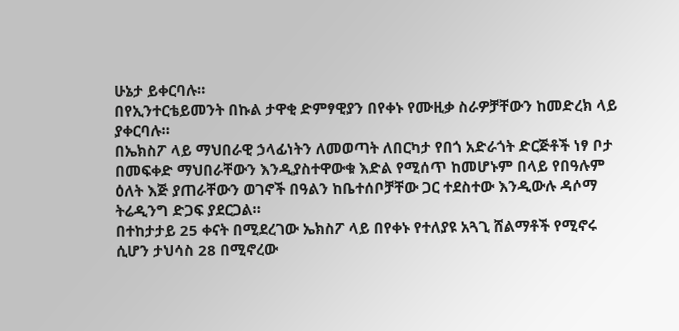ሁኔታ ይቀርባሉ።
በየኢንተርቴይመንት በኩል ታዋቂ ድምፃዊያን በየቀኑ የሙዚቃ ስራዎቻቸውን ከመድረክ ላይ ያቀርባሉ።
በኤክስፖ ላይ ማህበራዊ ኃላፊነትን ለመወጣት ለበርካታ የበጎ አድራጎት ድርጅቶች ነፃ ቦታ በመፍቀድ ማህበራቸውን እንዲያስተዋውቁ እድል የሚሰጥ ከመሆኑም በላይ የበዓሉም ዕለት እጅ ያጠራቸውን ወገኖች በዓልን ከቤተሰቦቻቸው ጋር ተደስተው እንዲውሉ ዳሶማ ትሬዲንግ ድጋፍ ያደርጋል።
በተከታታይ 25 ቀናት በሚደረገው ኤክስፖ ላይ በየቀኑ የተለያዩ አጓጊ ሸልማቶች የሚኖሩ ሲሆን ታህሳስ 28 በሚኖረው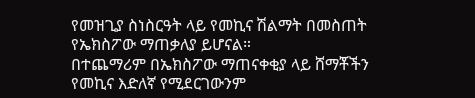የመዝጊያ ስነስርዓት ላይ የመኪና ሽልማት በመስጠት የኤክስፖው ማጠቃለያ ይሆናል።
በተጨማሪም በኤክስፖው ማጠናቀቂያ ላይ ሸማቾችን የመኪና እድለኛ የሚደርገውንም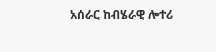አሰራር ከብሄራዊ ሎተሪ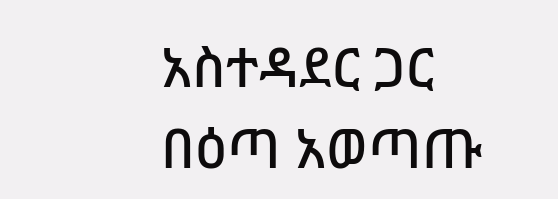አስተዳደር ጋር በዕጣ አወጣጡ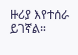ዙሪያ እየተሰራ ይገኛል።